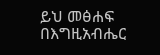ይህ መፅሐፍ በእግዚአብሔር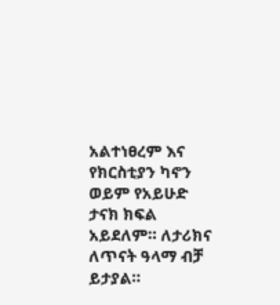አልተነፀረም እና የክርስቲያን ካኖን ወይም የአይሁድ ታናክ ክፍል አይደለም። ለታሪክና ለጥናት ዓላማ ብቻ ይታያል።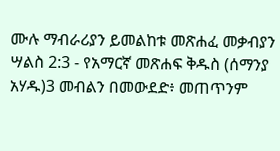ሙሉ ማብራሪያን ይመልከቱ መጽሐፈ መቃብያን ሣልስ 2:3 - የአማርኛ መጽሐፍ ቅዱስ (ሰማንያ አሃዱ)3 መብልን በመውደድ፥ መጠጥንም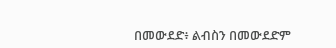በመውደድ፥ ልብስን በመውደድም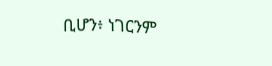ቢሆን፥ ነገርንም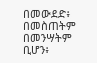በመውደድ፥ በመስጠትም በመንሣትም ቢሆን፥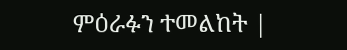ምዕራፉን ተመልከት |